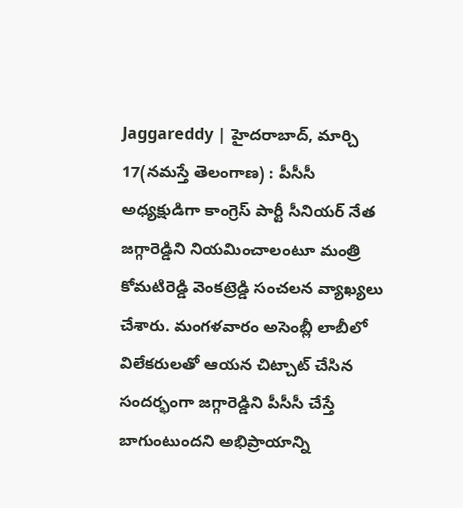Jaggareddy | హైదరాబాద్, మార్చి 17(నమస్తే తెలంగాణ) : పీసీసీ అధ్యక్షుడిగా కాంగ్రెస్ పార్టీ సీనియర్ నేత జగ్గారెడ్డిని నియమించాలంటూ మంత్రి కోమటిరెడ్డి వెంకట్రెడ్డి సంచలన వ్యాఖ్యలు చేశారు. మంగళవారం అసెంబ్లీ లాబీలో విలేకరులతో ఆయన చిట్చాట్ చేసిన సందర్భంగా జగ్గారెడ్డిని పీసీసీ చేస్తే బాగుంటుందని అభిప్రాయాన్ని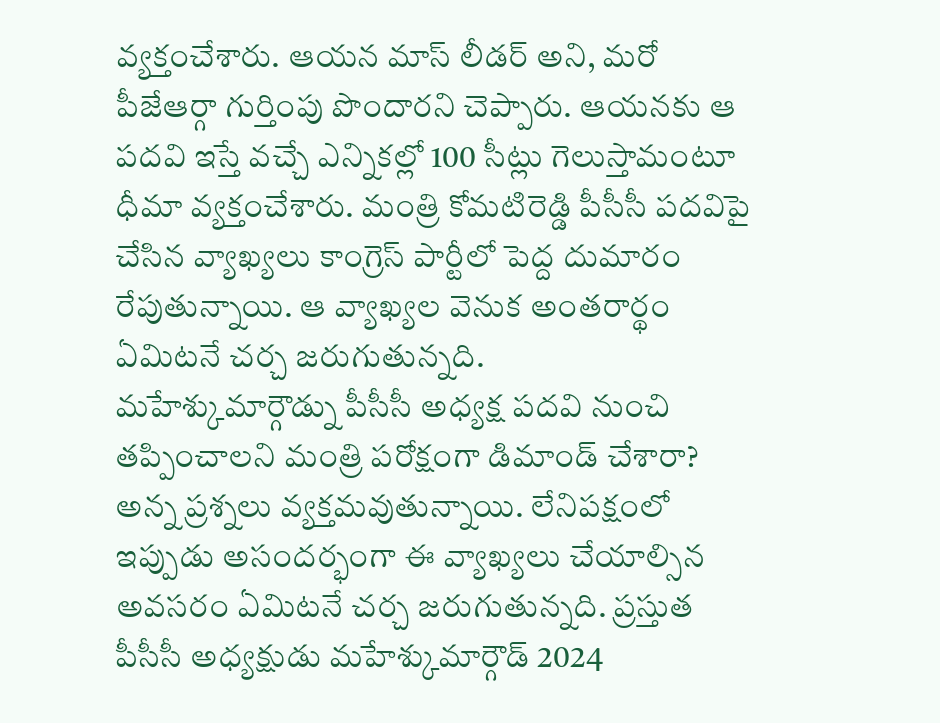వ్యక్తంచేశారు. ఆయన మాస్ లీడర్ అని, మరో పీజేఆర్గా గుర్తింపు పొందారని చెప్పారు. ఆయనకు ఆ పదవి ఇస్తే వచ్చే ఎన్నికల్లో 100 సీట్లు గెలుస్తామంటూ ధీమా వ్యక్తంచేశారు. మంత్రి కోమటిరెడ్డి పీసీసీ పదవిపై చేసిన వ్యాఖ్యలు కాంగ్రెస్ పార్టీలో పెద్ద దుమారం రేపుతున్నాయి. ఆ వ్యాఖ్యల వెనుక అంతరార్థం ఏమిటనే చర్చ జరుగుతున్నది.
మహేశ్కుమార్గౌడ్ను పీసీసీ అధ్యక్ష పదవి నుంచి తప్పించాలని మంత్రి పరోక్షంగా డిమాండ్ చేశారా? అన్న ప్రశ్నలు వ్యక్తమవుతున్నాయి. లేనిపక్షంలో ఇప్పుడు అసందర్భంగా ఈ వ్యాఖ్యలు చేయాల్సిన అవసరం ఏమిటనే చర్చ జరుగుతున్నది. ప్రస్తుత పీసీసీ అధ్యక్షుడు మహేశ్కుమార్గౌడ్ 2024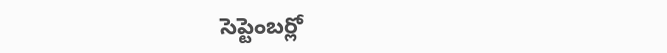సెప్టెంబర్లో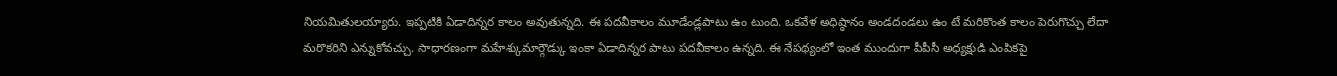నియమితులయ్యారు. ఇప్పటికి ఏడాదిన్నర కాలం అవుతున్నది. ఈ పదవీకాలం మూడేండ్లపాటు ఉం టుంది. ఒకవేళ అధిష్ఠానం అండదండలు ఉం టే మరికొంత కాలం పెరుగొచ్చు లేదా మరొకరిని ఎన్నుకోవచ్చు. సాధారణంగా మహేశ్కుమార్గౌడ్కు ఇంకా ఏడాదిన్నర పాటు పదవీకాలం ఉన్నది. ఈ నేపథ్యంలో ఇంత ముందుగా పీపీసీ అధ్యక్షుడి ఎంపికపై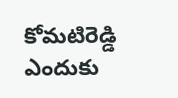కోమటిరెడ్డి ఎందుకు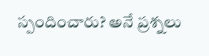స్పందించారు? అనే ప్రశ్నలు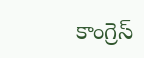కాంగ్రెస్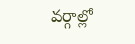వర్గాల్లో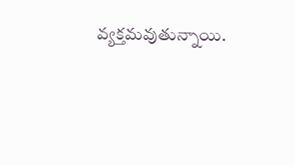వ్యక్తమవుతున్నాయి.